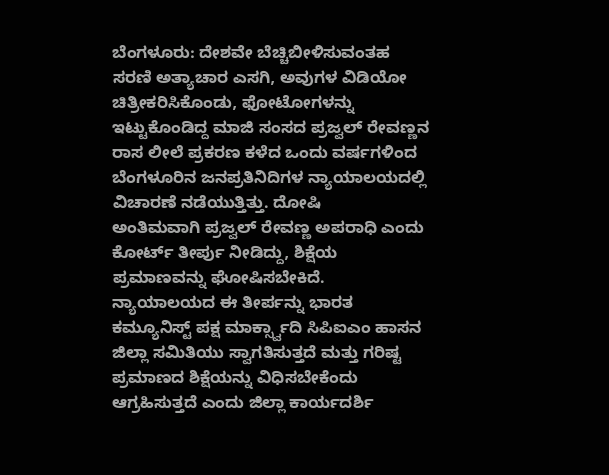ಬೆಂಗಳೂರು: ದೇಶವೇ ಬೆಚ್ಚಿಬೀಳಿಸುವಂತಹ ಸರಣಿ ಅತ್ಯಾಚಾರ ಎಸಗಿ, ಅವುಗಳ ವಿಡಿಯೋ ಚಿತ್ರೀಕರಿಸಿಕೊಂಡು, ಫೋಟೋಗಳನ್ನು ಇಟ್ಟುಕೊಂಡಿದ್ದ ಮಾಜಿ ಸಂಸದ ಪ್ರಜ್ವಲ್ ರೇವಣ್ಣನ ರಾಸ ಲೀಲೆ ಪ್ರಕರಣ ಕಳೆದ ಒಂದು ವರ್ಷಗಳಿಂದ ಬೆಂಗಳೂರಿನ ಜನಪ್ರತಿನಿದಿಗಳ ನ್ಯಾಯಾಲಯದಲ್ಲಿ ವಿಚಾರಣೆ ನಡೆಯುತ್ತಿತ್ತು. ದೋಷಿ
ಅಂತಿಮವಾಗಿ ಪ್ರಜ್ವಲ್ ರೇವಣ್ಣ ಅಪರಾಧಿ ಎಂದು ಕೋರ್ಟ್ ತೀರ್ಪು ನೀಡಿದ್ದು, ಶಿಕ್ಷೆಯ ಪ್ರಮಾಣವನ್ನು ಘೋಷಿಸಬೇಕಿದೆ. ನ್ಯಾಯಾಲಯದ ಈ ತೀರ್ಪನ್ನು ಭಾರತ ಕಮ್ಯೂನಿಸ್ಟ್ ಪಕ್ಷ ಮಾರ್ಕ್ಸ್ವಾದಿ ಸಿಪಿಐಎಂ ಹಾಸನ ಜಿಲ್ಲಾ ಸಮಿತಿಯು ಸ್ವಾಗತಿಸುತ್ತದೆ ಮತ್ತು ಗರಿಷ್ಟ ಪ್ರಮಾಣದ ಶಿಕ್ಷೆಯನ್ನು ವಿಧಿಸಬೇಕೆಂದು ಆಗ್ರಹಿಸುತ್ತದೆ ಎಂದು ಜಿಲ್ಲಾ ಕಾರ್ಯದರ್ಶಿ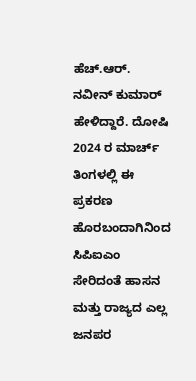ಹೆಚ್.ಆರ್. ನವೀನ್ ಕುಮಾರ್ ಹೇಳಿದ್ದಾರೆ. ದೋಷಿ
2024 ರ ಮಾರ್ಚ್ ತಿಂಗಳಲ್ಲಿ ಈ ಪ್ರಕರಣ ಹೊರಬಂದಾಗಿನಿಂದ ಸಿಪಿಐಎಂ ಸೇರಿದಂತೆ ಹಾಸನ ಮತ್ತು ರಾಜ್ಯದ ಎಲ್ಲ ಜನಪರ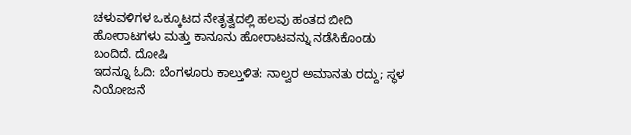ಚಳುವಳಿಗಳ ಒಕ್ಕೂಟದ ನೇತೃತ್ವದಲ್ಲಿ ಹಲವು ಹಂತದ ಬೀದಿ ಹೋರಾಟಗಳು ಮತ್ತು ಕಾನೂನು ಹೋರಾಟವನ್ನು ನಡೆಸಿಕೊಂಡು ಬಂದಿದೆ. ದೋಷಿ
ಇದನ್ನೂ ಓದಿ: ಬೆಂಗಳೂರು ಕಾಲ್ತುಳಿತ: ನಾಲ್ವರ ಅಮಾನತು ರದ್ದು; ಸ್ಥಳ ನಿಯೋಜನೆ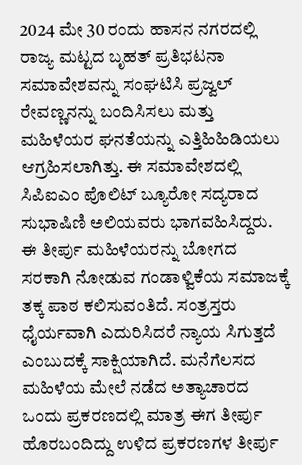2024 ಮೇ 30 ರಂದು ಹಾಸನ ನಗರದಲ್ಲಿ ರಾಜ್ಯ ಮಟ್ಟದ ಬೃಹತ್ ಪ್ರತಿಭಟನಾ ಸಮಾವೇಶವನ್ನು ಸಂಘಟಿಸಿ ಪ್ರಜ್ವಲ್ ರೇವಣ್ಣನನ್ನು ಬಂದಿಸಿಸಲು ಮತ್ತು ಮಹಿಳೆಯರ ಘನತೆಯನ್ನು ಎತ್ತಿಹಿಹಿಡಿಯಲು ಆಗ್ರಹಿಸಲಾಗಿತ್ತು. ಈ ಸಮಾವೇಶದಲ್ಲಿ ಸಿಪಿಐಎಂ ಪೊಲಿಟ್ ಬ್ಯೂರೋ ಸದ್ಯರಾದ ಸುಭಾಷಿಣಿ ಅಲಿಯವರು ಭಾಗವಹಿಸಿದ್ದರು.
ಈ ತೀರ್ಪು ಮಹಿಳೆಯರನ್ನು ಬೋಗದ ಸರಕಾಗಿ ನೋಡುವ ಗಂಡಾಳ್ವಿಕೆಯ ಸಮಾಜಕ್ಕೆ ತಕ್ಕ ಪಾಠ ಕಲಿಸುವಂತಿದೆ. ಸಂತ್ರಸ್ತರು ಧೈರ್ಯವಾಗಿ ಎದುರಿಸಿದರೆ ನ್ಯಾಯ ಸಿಗುತ್ತದೆ ಎಂಬುದಕ್ಕೆ ಸಾಕ್ಷಿಯಾಗಿದೆ. ಮನೆಗೆಲಸದ ಮಹಿಳೆಯ ಮೇಲೆ ನಡೆದ ಅತ್ಯಾಚಾರದ ಒಂದು ಪ್ರಕರಣದಲ್ಲಿ ಮಾತ್ರ ಈಗ ತೀರ್ಪು ಹೊರಬಂದಿದ್ದು ಉಳಿದ ಪ್ರಕರಣಗಳ ತೀರ್ಪು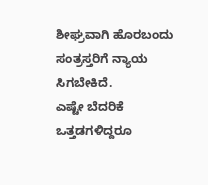ಶೀಘ್ರವಾಗಿ ಹೊರಬಂದು ಸಂತ್ರಸ್ತರಿಗೆ ನ್ಯಾಯ ಸಿಗಬೇಕಿದೆ.
ಎಷ್ಟೇ ಬೆದರಿಕೆ ಒತ್ತಡಗಳಿದ್ದರೂ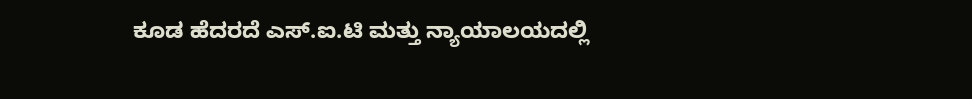ಕೂಡ ಹೆದರದೆ ಎಸ್.ಐ.ಟಿ ಮತ್ತು ನ್ಯಾಯಾಲಯದಲ್ಲಿ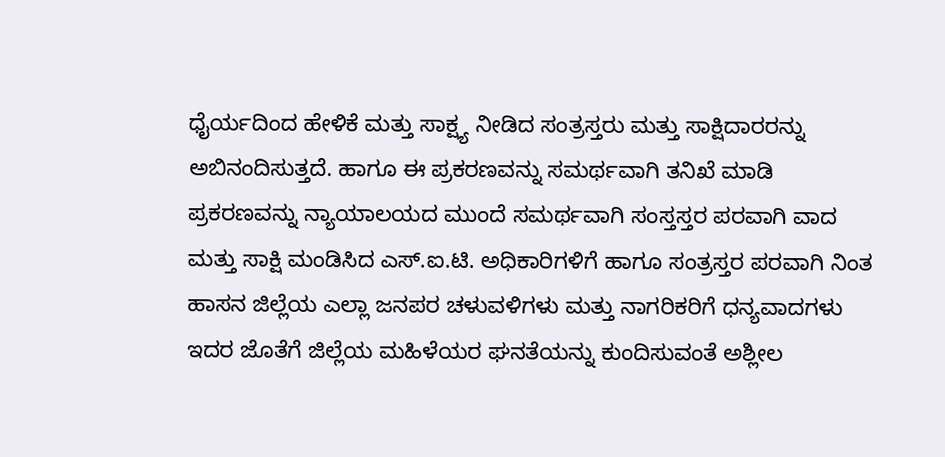ಧೈರ್ಯದಿಂದ ಹೇಳಿಕೆ ಮತ್ತು ಸಾಕ್ಷ್ಯ ನೀಡಿದ ಸಂತ್ರಸ್ತರು ಮತ್ತು ಸಾಕ್ಷಿದಾರರನ್ನು ಅಬಿನಂದಿಸುತ್ತದೆ. ಹಾಗೂ ಈ ಪ್ರಕರಣವನ್ನು ಸಮರ್ಥವಾಗಿ ತನಿಖೆ ಮಾಡಿ ಪ್ರಕರಣವನ್ನು ನ್ಯಾಯಾಲಯದ ಮುಂದೆ ಸಮರ್ಥವಾಗಿ ಸಂಸ್ತಸ್ತರ ಪರವಾಗಿ ವಾದ ಮತ್ತು ಸಾಕ್ಷಿ ಮಂಡಿಸಿದ ಎಸ್.ಐ.ಟಿ. ಅಧಿಕಾರಿಗಳಿಗೆ ಹಾಗೂ ಸಂತ್ರಸ್ತರ ಪರವಾಗಿ ನಿಂತ ಹಾಸನ ಜಿಲ್ಲೆಯ ಎಲ್ಲಾ ಜನಪರ ಚಳುವಳಿಗಳು ಮತ್ತು ನಾಗರಿಕರಿಗೆ ಧನ್ಯವಾದಗಳು
ಇದರ ಜೊತೆಗೆ ಜಿಲ್ಲೆಯ ಮಹಿಳೆಯರ ಘನತೆಯನ್ನು ಕುಂದಿಸುವಂತೆ ಅಶ್ಲೀಲ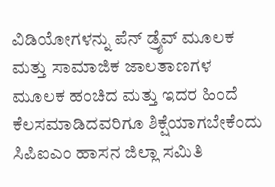ವಿಡಿಯೋಗಳನ್ನು ಪೆನ್ ಡ್ರೈವ್ ಮೂಲಕ ಮತ್ತು ಸಾಮಾಜಿಕ ಜಾಲತಾಣಗಳ ಮೂಲಕ ಹಂಚಿದ ಮತ್ತು ಇದರ ಹಿಂದೆ ಕೆಲಸಮಾಡಿದವರಿಗೂ ಶಿಕ್ಷೆಯಾಗಬೇಕೆಂದು ಸಿಪಿಐಎಂ ಹಾಸನ ಜಿಲ್ಲಾ ಸಮಿತಿ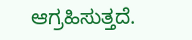ಆಗ್ರಹಿಸುತ್ತದೆ.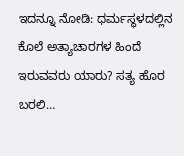ಇದನ್ನೂ ನೋಡಿ: ಧರ್ಮಸ್ಥಳದಲ್ಲಿನ ಕೊಲೆ ಅತ್ಯಾಚಾರಗಳ ಹಿಂದೆ ಇರುವವರು ಯಾರು? ಸತ್ಯ ಹೊರ ಬರಲಿ…